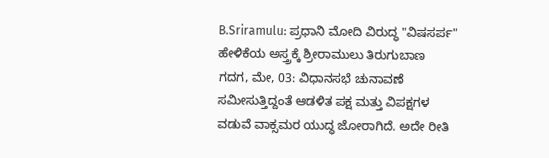B.Sriramulu: ಪ್ರಧಾನಿ ಮೋದಿ ವಿರುದ್ಧ "ವಿಷಸರ್ಪ" ಹೇಳಿಕೆಯ ಅಸ್ತ್ರಕ್ಕೆ ಶ್ರೀರಾಮುಲು ತಿರುಗುಬಾಣ
ಗದಗ, ಮೇ, 03: ವಿಧಾನಸಭೆ ಚುನಾವಣೆ ಸಮೀಸುತ್ತಿದ್ದಂತೆ ಆಡಳಿತ ಪಕ್ಷ ಮತ್ತು ವಿಪಕ್ಷಗಳ ವಡುವೆ ವಾಕ್ಸಮರ ಯುದ್ಧ ಜೋರಾಗಿದೆ. ಅದೇ ರೀತಿ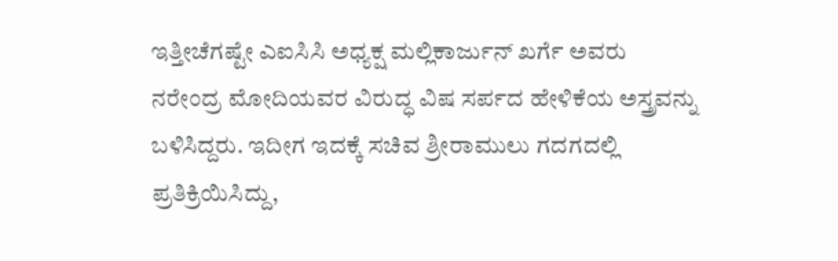ಇತ್ತೀಚೆಗಷ್ಟೇ ಎಐಸಿಸಿ ಅಧ್ಯಕ್ಷ ಮಲ್ಲಿಕಾರ್ಜುನ್ ಖರ್ಗೆ ಅವರು ನರೇಂದ್ರ ಮೋದಿಯವರ ವಿರುದ್ಧ ವಿಷ ಸರ್ಪದ ಹೇಳಿಕೆಯ ಅಸ್ತ್ರವನ್ನು ಬಳಿಸಿದ್ದರು. ಇದೀಗ ಇದಕ್ಕೆ ಸಚಿವ ಶ್ರೀರಾಮುಲು ಗದಗದಲ್ಲಿ ಪ್ರತಿಕ್ರಿಯಿಸಿದ್ದು,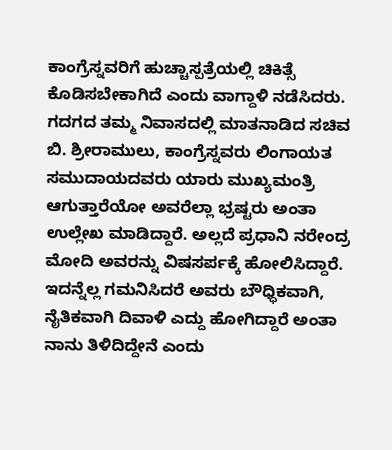ಕಾಂಗ್ರೆಸ್ನವರಿಗೆ ಹುಚ್ಚಾಸ್ಪತ್ರೆಯಲ್ಲಿ ಚಿಕಿತ್ಸೆ ಕೊಡಿಸಬೇಕಾಗಿದೆ ಎಂದು ವಾಗ್ದಾಳಿ ನಡೆಸಿದರು.
ಗದಗದ ತಮ್ಮ ನಿವಾಸದಲ್ಲಿ ಮಾತನಾಡಿದ ಸಚಿವ ಬಿ. ಶ್ರೀರಾಮುಲು, ಕಾಂಗ್ರೆಸ್ನವರು ಲಿಂಗಾಯತ ಸಮುದಾಯದವರು ಯಾರು ಮುಖ್ಯಮಂತ್ರಿ ಆಗುತ್ತಾರೆಯೋ ಅವರೆಲ್ಲಾ ಭ್ರಷ್ಟರು ಅಂತಾ ಉಲ್ಲೇಖ ಮಾಡಿದ್ದಾರೆ. ಅಲ್ಲದೆ ಪ್ರಧಾನಿ ನರೇಂದ್ರ ಮೋದಿ ಅವರನ್ನು ವಿಷಸರ್ಪಕ್ಕೆ ಹೋಲಿಸಿದ್ದಾರೆ. ಇದನ್ನೆಲ್ಲ ಗಮನಿಸಿದರೆ ಅವರು ಬೌಧ್ಧಿಕವಾಗಿ, ನೈತಿಕವಾಗಿ ದಿವಾಳಿ ಎದ್ದು ಹೋಗಿದ್ದಾರೆ ಅಂತಾ ನಾನು ತಿಳಿದಿದ್ದೇನೆ ಎಂದು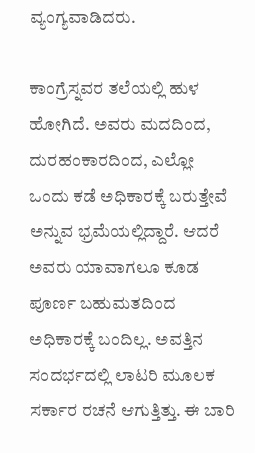ವ್ಯಂಗ್ಯವಾಡಿದರು.

ಕಾಂಗ್ರೆಸ್ನವರ ತಲೆಯಲ್ಲಿ ಹುಳ ಹೋಗಿದೆ. ಅವರು ಮದದಿಂದ, ದುರಹಂಕಾರದಿಂದ, ಎಲ್ಲೋ ಒಂದು ಕಡೆ ಅಧಿಕಾರಕ್ಕೆ ಬರುತ್ತೇವೆ ಅನ್ನುವ ಭ್ರಮೆಯಲ್ಲಿದ್ದಾರೆ. ಆದರೆ ಅವರು ಯಾವಾಗಲೂ ಕೂಡ ಪೂರ್ಣ ಬಹುಮತದಿಂದ ಅಧಿಕಾರಕ್ಕೆ ಬಂದಿಲ್ಲ. ಅವತ್ತಿನ ಸಂದರ್ಭದಲ್ಲಿ ಲಾಟರಿ ಮೂಲಕ ಸರ್ಕಾರ ರಚನೆ ಆಗುತ್ತಿತ್ತು. ಈ ಬಾರಿ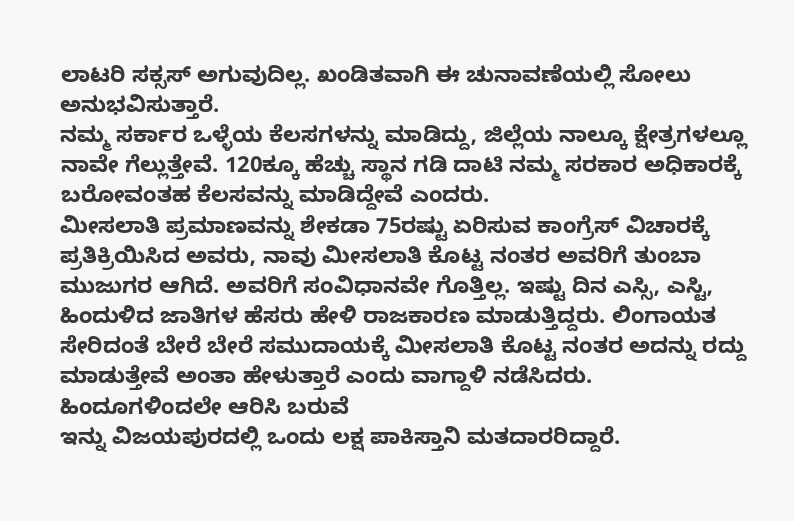ಲಾಟರಿ ಸಕ್ಸಸ್ ಅಗುವುದಿಲ್ಲ. ಖಂಡಿತವಾಗಿ ಈ ಚುನಾವಣೆಯಲ್ಲಿ ಸೋಲು ಅನುಭವಿಸುತ್ತಾರೆ.
ನಮ್ಮ ಸರ್ಕಾರ ಒಳ್ಳೆಯ ಕೆಲಸಗಳನ್ನು ಮಾಡಿದ್ದು, ಜಿಲ್ಲೆಯ ನಾಲ್ಕೂ ಕ್ಷೇತ್ರಗಳಲ್ಲೂ ನಾವೇ ಗೆಲ್ಲುತ್ತೇವೆ. 120ಕ್ಕೂ ಹೆಚ್ಚು ಸ್ಥಾನ ಗಡಿ ದಾಟಿ ನಮ್ಮ ಸರಕಾರ ಅಧಿಕಾರಕ್ಕೆ ಬರೋವಂತಹ ಕೆಲಸವನ್ನು ಮಾಡಿದ್ದೇವೆ ಎಂದರು.
ಮೀಸಲಾತಿ ಪ್ರಮಾಣವನ್ನು ಶೇಕಡಾ 75ರಷ್ಟು ಏರಿಸುವ ಕಾಂಗ್ರೆಸ್ ವಿಚಾರಕ್ಕೆ ಪ್ರತಿಕ್ರಿಯಿಸಿದ ಅವರು, ನಾವು ಮೀಸಲಾತಿ ಕೊಟ್ಟ ನಂತರ ಅವರಿಗೆ ತುಂಬಾ ಮುಜುಗರ ಆಗಿದೆ. ಅವರಿಗೆ ಸಂವಿಧಾನವೇ ಗೊತ್ತಿಲ್ಲ. ಇಷ್ಟು ದಿನ ಎಸ್ಸಿ, ಎಸ್ಟಿ, ಹಿಂದುಳಿದ ಜಾತಿಗಳ ಹೆಸರು ಹೇಳಿ ರಾಜಕಾರಣ ಮಾಡುತ್ತಿದ್ದರು. ಲಿಂಗಾಯತ ಸೇರಿದಂತೆ ಬೇರೆ ಬೇರೆ ಸಮುದಾಯಕ್ಕೆ ಮೀಸಲಾತಿ ಕೊಟ್ಟ ನಂತರ ಅದನ್ನು ರದ್ದು ಮಾಡುತ್ತೇವೆ ಅಂತಾ ಹೇಳುತ್ತಾರೆ ಎಂದು ವಾಗ್ದಾಳಿ ನಡೆಸಿದರು.
ಹಿಂದೂಗಳಿಂದಲೇ ಆರಿಸಿ ಬರುವೆ
ಇನ್ನು ವಿಜಯಪುರದಲ್ಲಿ ಒಂದು ಲಕ್ಷ ಪಾಕಿಸ್ತಾನಿ ಮತದಾರರಿದ್ದಾರೆ.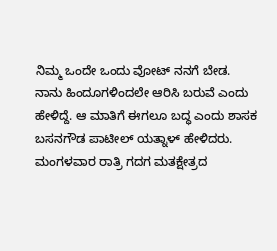ನಿಮ್ಮ ಒಂದೇ ಒಂದು ವೋಟ್ ನನಗೆ ಬೇಡ. ನಾನು ಹಿಂದೂಗಳಿಂದಲೇ ಆರಿಸಿ ಬರುವೆ ಎಂದು ಹೇಳಿದ್ದೆ. ಆ ಮಾತಿಗೆ ಈಗಲೂ ಬದ್ಧ ಎಂದು ಶಾಸಕ ಬಸನಗೌಡ ಪಾಟೀಲ್ ಯತ್ನಾಳ್ ಹೇಳಿದರು.
ಮಂಗಳವಾರ ರಾತ್ರಿ ಗದಗ ಮತಕ್ಷೇತ್ರದ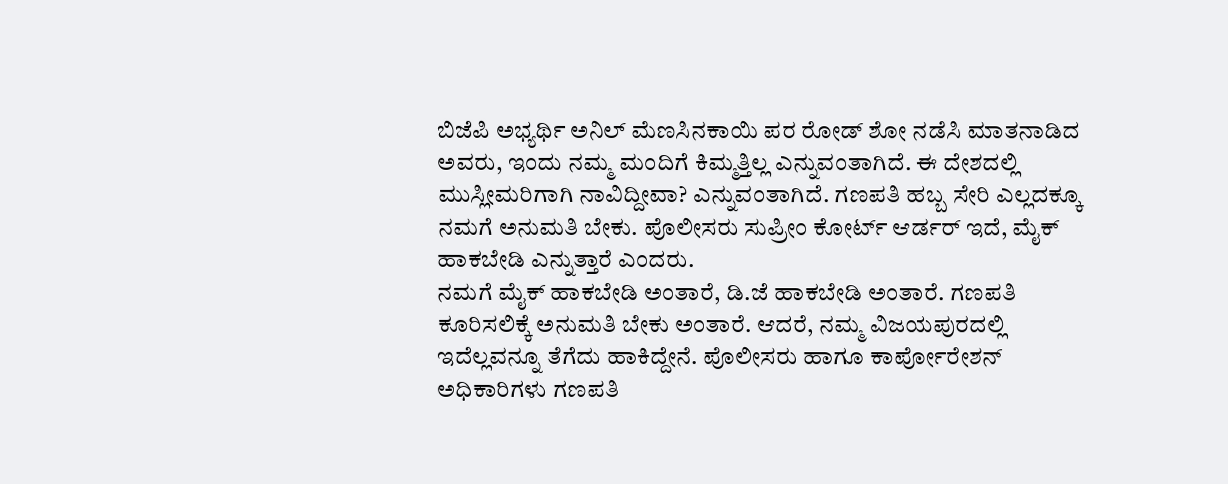ಬಿಜೆಪಿ ಅಭ್ಯರ್ಥಿ ಅನಿಲ್ ಮೆಣಸಿನಕಾಯಿ ಪರ ರೋಡ್ ಶೋ ನಡೆಸಿ ಮಾತನಾಡಿದ ಅವರು, ಇಂದು ನಮ್ಮ ಮಂದಿಗೆ ಕಿಮ್ಮತ್ತಿಲ್ಲ ಎನ್ನುವಂತಾಗಿದೆ. ಈ ದೇಶದಲ್ಲಿ ಮುಸ್ಲೀಮರಿಗಾಗಿ ನಾವಿದ್ದೀವಾ? ಎನ್ನುವಂತಾಗಿದೆ. ಗಣಪತಿ ಹಬ್ಬ ಸೇರಿ ಎಲ್ಲದಕ್ಕೂ ನಮಗೆ ಅನುಮತಿ ಬೇಕು. ಪೊಲೀಸರು ಸುಪ್ರೀಂ ಕೋರ್ಟ್ ಆರ್ಡರ್ ಇದೆ, ಮೈಕ್ ಹಾಕಬೇಡಿ ಎನ್ನುತ್ತಾರೆ ಎಂದರು.
ನಮಗೆ ಮೈಕ್ ಹಾಕಬೇಡಿ ಅಂತಾರೆ, ಡಿ.ಜೆ ಹಾಕಬೇಡಿ ಅಂತಾರೆ. ಗಣಪತಿ ಕೂರಿಸಲಿಕ್ಕೆ ಅನುಮತಿ ಬೇಕು ಅಂತಾರೆ. ಆದರೆ, ನಮ್ಮ ವಿಜಯಪುರದಲ್ಲಿ ಇದೆಲ್ಲವನ್ನೂ ತೆಗೆದು ಹಾಕಿದ್ದೇನೆ. ಪೊಲೀಸರು ಹಾಗೂ ಕಾರ್ಪೋರೇಶನ್ ಅಧಿಕಾರಿಗಳು ಗಣಪತಿ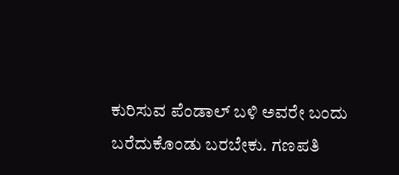ಕುರಿಸುವ ಪೆಂಡಾಲ್ ಬಳಿ ಅವರೇ ಬಂದು ಬರೆದುಕೊಂಡು ಬರಬೇಕು. ಗಣಪತಿ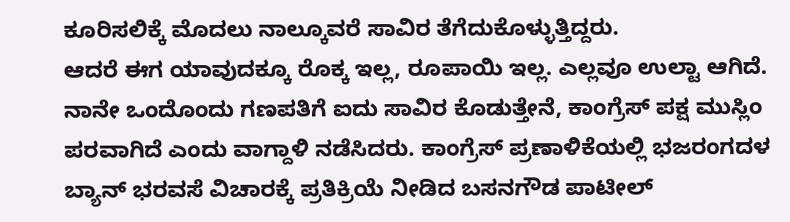ಕೂರಿಸಲಿಕ್ಕೆ ಮೊದಲು ನಾಲ್ಕೂವರೆ ಸಾವಿರ ತೆಗೆದುಕೊಳ್ಳುತ್ತಿದ್ದರು.
ಆದರೆ ಈಗ ಯಾವುದಕ್ಕೂ ರೊಕ್ಕ ಇಲ್ಲ, ರೂಪಾಯಿ ಇಲ್ಲ. ಎಲ್ಲವೂ ಉಲ್ಟಾ ಆಗಿದೆ. ನಾನೇ ಒಂದೊಂದು ಗಣಪತಿಗೆ ಐದು ಸಾವಿರ ಕೊಡುತ್ತೇನೆ, ಕಾಂಗ್ರೆಸ್ ಪಕ್ಷ ಮುಸ್ಲಿಂ ಪರವಾಗಿದೆ ಎಂದು ವಾಗ್ದಾಳಿ ನಡೆಸಿದರು. ಕಾಂಗ್ರೆಸ್ ಪ್ರಣಾಳಿಕೆಯಲ್ಲಿ ಭಜರಂಗದಳ ಬ್ಯಾನ್ ಭರವಸೆ ವಿಚಾರಕ್ಕೆ ಪ್ರತಿಕ್ರಿಯೆ ನೀಡಿದ ಬಸನಗೌಡ ಪಾಟೀಲ್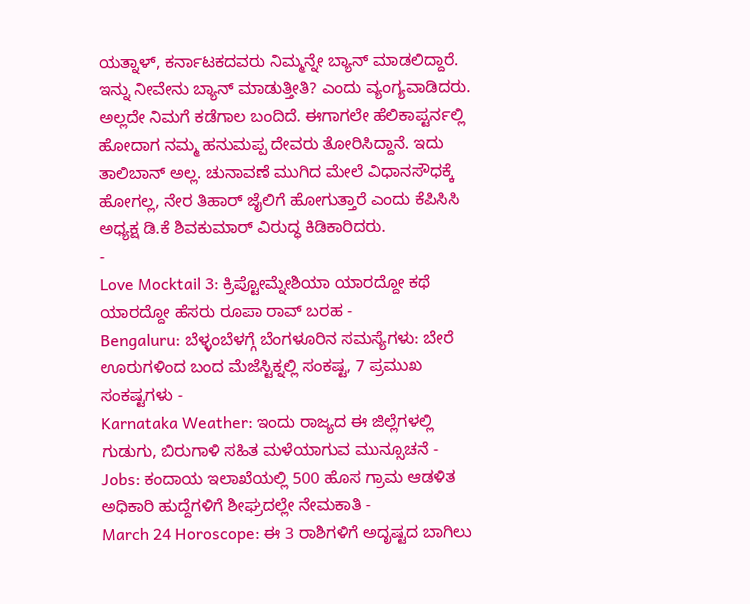ಯತ್ನಾಳ್, ಕರ್ನಾಟಕದವರು ನಿಮ್ಮನ್ನೇ ಬ್ಯಾನ್ ಮಾಡಲಿದ್ದಾರೆ.
ಇನ್ನು ನೀವೇನು ಬ್ಯಾನ್ ಮಾಡುತ್ತೀತಿ? ಎಂದು ವ್ಯಂಗ್ಯವಾಡಿದರು. ಅಲ್ಲದೇ ನಿಮಗೆ ಕಡೆಗಾಲ ಬಂದಿದೆ. ಈಗಾಗಲೇ ಹೆಲಿಕಾಪ್ಟರ್ನಲ್ಲಿ ಹೋದಾಗ ನಮ್ಮ ಹನುಮಪ್ಪ ದೇವರು ತೋರಿಸಿದ್ದಾನೆ. ಇದು ತಾಲಿಬಾನ್ ಅಲ್ಲ. ಚುನಾವಣೆ ಮುಗಿದ ಮೇಲೆ ವಿಧಾನಸೌಧಕ್ಕೆ ಹೋಗಲ್ಲ, ನೇರ ತಿಹಾರ್ ಜೈಲಿಗೆ ಹೋಗುತ್ತಾರೆ ಎಂದು ಕೆಪಿಸಿಸಿ ಅಧ್ಯಕ್ಷ ಡಿ.ಕೆ ಶಿವಕುಮಾರ್ ವಿರುದ್ಧ ಕಿಡಿಕಾರಿದರು.
-
Love Mocktail 3: ಕ್ರಿಪ್ಟೋಮ್ನೇಶಿಯಾ ಯಾರದ್ದೋ ಕಥೆ ಯಾರದ್ದೋ ಹೆಸರು ರೂಪಾ ರಾವ್ ಬರಹ -
Bengaluru: ಬೆಳ್ಳಂಬೆಳಗ್ಗೆ ಬೆಂಗಳೂರಿನ ಸಮಸ್ಯೆಗಳು: ಬೇರೆ ಊರುಗಳಿಂದ ಬಂದ ಮೆಜೆಸ್ಟಿಕ್ನಲ್ಲಿ ಸಂಕಷ್ಟ, 7 ಪ್ರಮುಖ ಸಂಕಷ್ಟಗಳು -
Karnataka Weather: ಇಂದು ರಾಜ್ಯದ ಈ ಜಿಲ್ಲೆಗಳಲ್ಲಿ ಗುಡುಗು, ಬಿರುಗಾಳಿ ಸಹಿತ ಮಳೆಯಾಗುವ ಮುನ್ಸೂಚನೆ -
Jobs: ಕಂದಾಯ ಇಲಾಖೆಯಲ್ಲಿ 500 ಹೊಸ ಗ್ರಾಮ ಆಡಳಿತ ಅಧಿಕಾರಿ ಹುದ್ದೆಗಳಿಗೆ ಶೀಘ್ರದಲ್ಲೇ ನೇಮಕಾತಿ -
March 24 Horoscope: ಈ 3 ರಾಶಿಗಳಿಗೆ ಅದೃಷ್ಟದ ಬಾಗಿಲು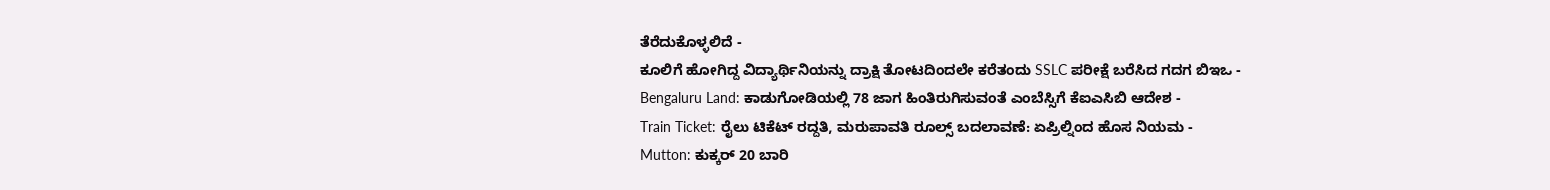ತೆರೆದುಕೊಳ್ಳಲಿದೆ -
ಕೂಲಿಗೆ ಹೋಗಿದ್ದ ವಿದ್ಯಾರ್ಥಿನಿಯನ್ನು ದ್ರಾಕ್ಷಿ ತೋಟದಿಂದಲೇ ಕರೆತಂದು SSLC ಪರೀಕ್ಷೆ ಬರೆಸಿದ ಗದಗ ಬಿಇಒ -
Bengaluru Land: ಕಾಡುಗೋಡಿಯಲ್ಲಿ 78 ಜಾಗ ಹಿಂತಿರುಗಿಸುವಂತೆ ಎಂಬೆಸ್ಸಿಗೆ ಕೆಐಎಸಿಬಿ ಆದೇಶ -
Train Ticket: ರೈಲು ಟಿಕೆಟ್ ರದ್ದತಿ, ಮರುಪಾವತಿ ರೂಲ್ಸ್ ಬದಲಾವಣೆ: ಏಪ್ರಿಲ್ನಿಂದ ಹೊಸ ನಿಯಮ -
Mutton: ಕುಕ್ಕರ್ 20 ಬಾರಿ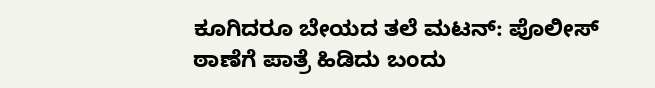ಕೂಗಿದರೂ ಬೇಯದ ತಲೆ ಮಟನ್: ಪೊಲೀಸ್ ಠಾಣೆಗೆ ಪಾತ್ರೆ ಹಿಡಿದು ಬಂದು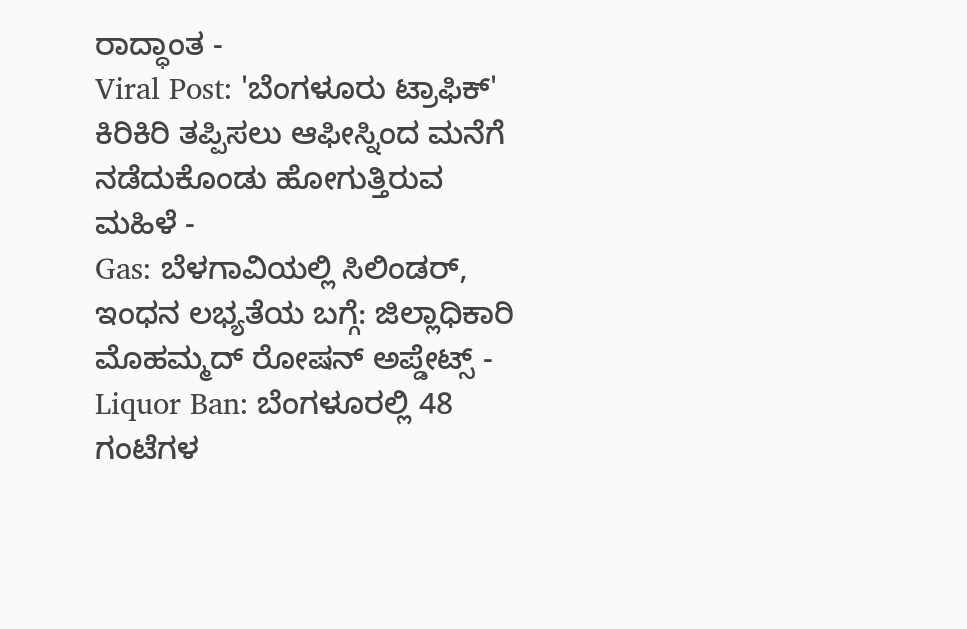ರಾದ್ಧಾಂತ -
Viral Post: 'ಬೆಂಗಳೂರು ಟ್ರಾಫಿಕ್' ಕಿರಿಕಿರಿ ತಪ್ಪಿಸಲು ಆಫೀಸ್ನಿಂದ ಮನೆಗೆ ನಡೆದುಕೊಂಡು ಹೋಗುತ್ತಿರುವ ಮಹಿಳೆ -
Gas: ಬೆಳಗಾವಿಯಲ್ಲಿ ಸಿಲಿಂಡರ್, ಇಂಧನ ಲಭ್ಯತೆಯ ಬಗ್ಗೆ: ಜಿಲ್ಲಾಧಿಕಾರಿ ಮೊಹಮ್ಮದ್ ರೋಷನ್ ಅಪ್ಡೇಟ್ಸ್ -
Liquor Ban: ಬೆಂಗಳೂರಲ್ಲಿ 48 ಗಂಟೆಗಳ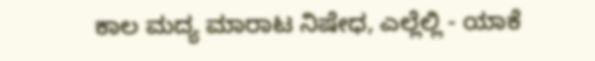ಕಾಲ ಮದ್ಯ ಮಾರಾಟ ನಿಷೇಧ, ಎಲ್ಲೆಲ್ಲಿ - ಯಾಕೆ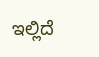ಇಲ್ಲಿದೆ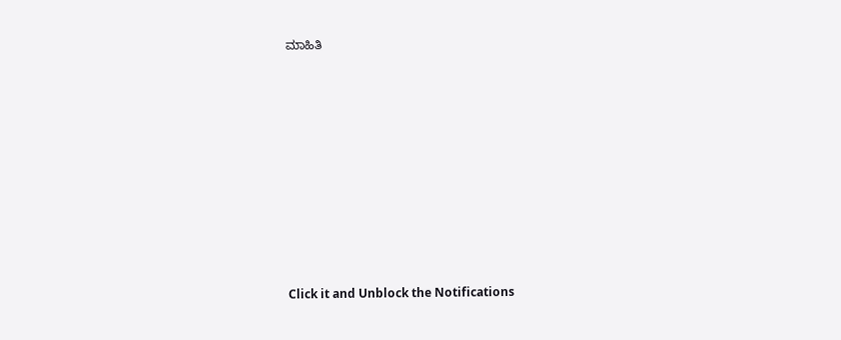ಮಾಹಿತಿ












Click it and Unblock the Notifications